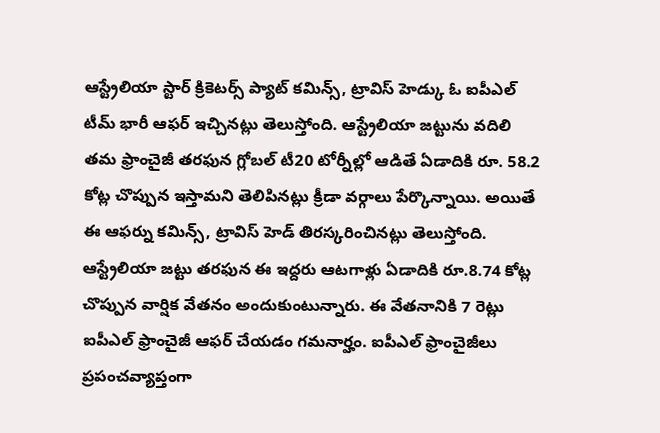ఆస్ట్రేలియా స్టార్ క్రికెటర్స్ ప్యాట్ కమిన్స్, ట్రావిస్ హెడ్కు ఓ ఐపీఎల్ టీమ్ భారీ ఆఫర్ ఇచ్చినట్లు తెలుస్తోంది. ఆస్ట్రేలియా జట్టును వదిలి తమ ఫ్రాంచైజీ తరఫున గ్లోబల్ టీ20 టోర్నీల్లో ఆడితే ఏడాదికి రూ. 58.2 కోట్ల చొప్పున ఇస్తామని తెలిపినట్లు క్రీడా వర్గాలు పేర్కొన్నాయి. అయితే ఈ ఆఫర్ను కమిన్స్, ట్రావిస్ హెడ్ తిరస్కరించినట్లు తెలుస్తోంది.
ఆస్ట్రేలియా జట్టు తరఫున ఈ ఇద్దరు ఆటగాళ్లు ఏడాదికి రూ.8.74 కోట్ల చొప్పున వార్షిక వేతనం అందుకుంటున్నారు. ఈ వేతనానికి 7 రెట్లు ఐపీఎల్ ఫ్రాంచైజీ ఆఫర్ చేయడం గమనార్హం. ఐపీఎల్ ఫ్రాంచైజీలు ప్రపంచవ్యాప్తంగా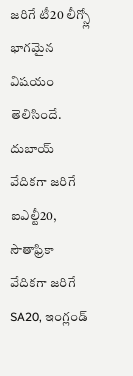జరిగే టీ20 లీగ్స్లో భాగమైన విషయం తెలిసిందే. దుబాయ్ వేదికగా జరిగే ఐఎల్టీ20, సౌతాఫ్రికా వేదికగా జరిగే SA20, ఇంగ్లండ్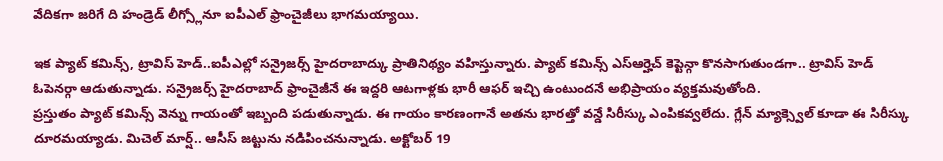వేదికగా జరిగే ది హండ్రెడ్ లీగ్స్లోనూ ఐపీఎల్ ఫ్రాంచైజీలు భాగమయ్యాయి.

ఇక ప్యాట్ కమిన్స్, ట్రావిస్ హెడ్..ఐపీఎల్లో సన్రైజర్స్ హైదరాబాద్కు ప్రాతినిథ్యం వహిస్తున్నారు. ప్యాట్ కమిన్స్ ఎస్ఆర్హెచ్ కెప్టెన్గా కొనసాగుతుండగా.. ట్రావిస్ హెడ్ ఓపెనర్గా ఆడుతున్నాడు. సన్రైజర్స్ హైదరాబాద్ ఫ్రాంచైజీనే ఈ ఇద్దరి ఆటగాళ్లకు భారీ ఆఫర్ ఇచ్చి ఉంటుందనే అభిప్రాయం వ్యక్తమవుతోంది.
ప్రస్తుతం ప్యాట్ కమిన్స్ వెన్ను గాయంతో ఇబ్బంది పడుతున్నాడు. ఈ గాయం కారణంగానే అతను భారత్తో వన్డే సిరీస్కు ఎంపికవ్వలేదు. గ్లేన్ మ్యాక్స్వెల్ కూడా ఈ సిరీస్కు దూరమయ్యాడు. మిచెల్ మార్ష్.. ఆసీస్ జట్టును నడిపించనున్నాడు. అక్టోబర్ 19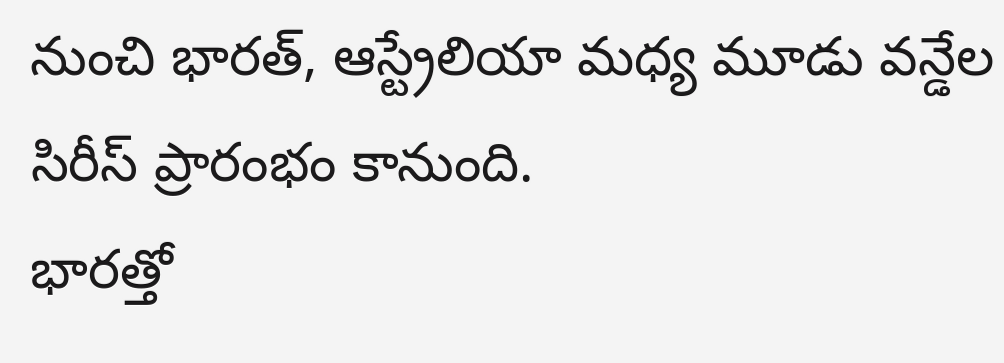నుంచి భారత్, ఆస్ట్రేలియా మధ్య మూడు వన్డేల సిరీస్ ప్రారంభం కానుంది.
భారత్తో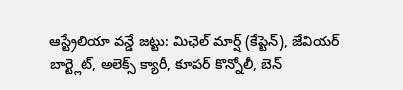ఆస్ట్రేలియా వన్డే జట్టు: మిఛెల్ మార్ష్ (కేప్టెన్), జేవియర్ బార్ట్లెట్, అలెక్స్ క్యారీ, కూపర్ కొన్నోలీ, బెన్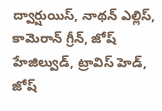ద్వార్షుయిస్, నాథన్ ఎల్లిస్, కామెరాన్ గ్రీన్, జోష్ హేజిల్వుడ్, ట్రావిస్ హెడ్, జోష్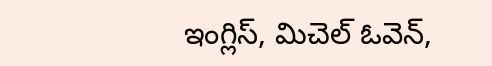ఇంగ్లిస్, మిచెల్ ఓవెన్,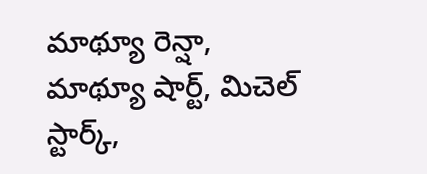మాథ్యూ రెన్షా, మాథ్యూ షార్ట్, మిచెల్ స్టార్క్,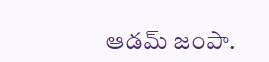ఆడమ్ జంపా.